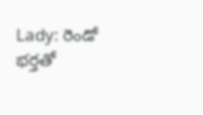Lady: రెండో భర్తతో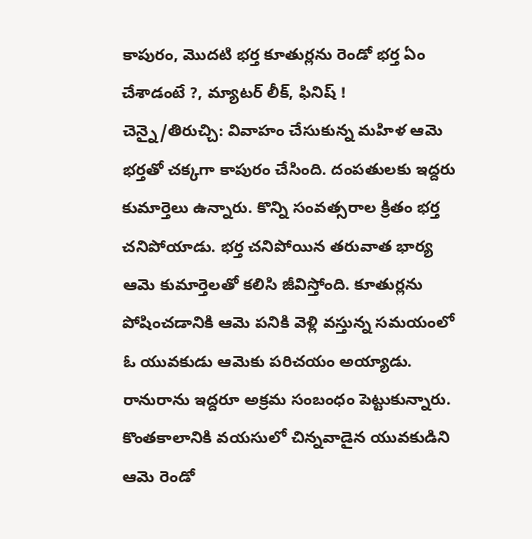కాపురం, మొదటి భర్త కూతుర్లను రెండో భర్త ఏం చేశాడంటే ?, మ్యాటర్ లీక్, ఫినిష్ !
చెన్నై/తిరుచ్చి: వివాహం చేసుకున్న మహిళ ఆమె భర్తతో చక్కగా కాపురం చేసింది. దంపతులకు ఇద్దరు కుమార్తెలు ఉన్నారు. కొన్ని సంవత్సరాల క్రితం భర్త చనిపోయాడు. భర్త చనిపోయిన తరువాత భార్య ఆమె కుమార్తెలతో కలిసి జీవిస్తోంది. కూతుర్లను పోషించడానికి ఆమె పనికి వెళ్లి వస్తున్న సమయంలో ఓ యువకుడు ఆమెకు పరిచయం అయ్యాడు. రానురాను ఇద్దరూ అక్రమ సంబంధం పెట్టుకున్నారు. కొంతకాలానికి వయసులో చిన్నవాడైన యువకుడిని ఆమె రెండో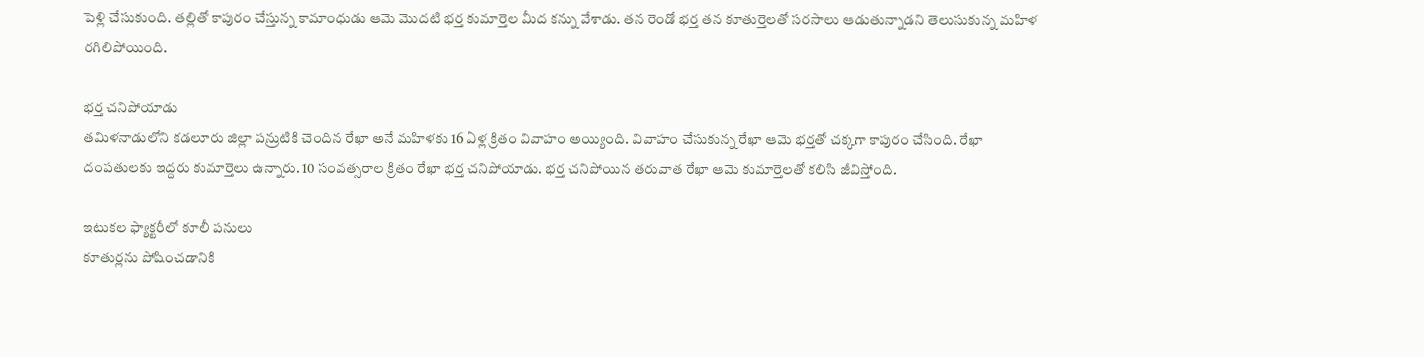పెళ్లి చేసుకుంది. తల్లితో కాపురం చేస్తున్న కామాంధుడు ఆమె మొదటి భర్త కుమార్తెల మీద కన్ను వేశాడు. తన రెండో భర్త తన కూతుర్తెలతో సరసాలు ఆడుతున్నాడని తెలుసుకున్న మహిళ రగిలిపోయింది.

భర్త చనిపోయాడు
తమిళనాడులోని కడలూరు జిల్లా పన్రుటికి చెందిన రేఖా అనే మహిళకు 16 ఏళ్ల క్రితం వివాహం అయ్యింది. వివాహం చేసుకున్న రేఖా ఆమె భర్తతో చక్కగా కాపురం చేసింది. రేఖా దంపతులకు ఇద్దరు కుమార్తెలు ఉన్నారు. 10 సంవత్సరాల క్రితం రేఖా భర్త చనిపోయాడు. భర్త చనిపోయిన తరువాత రేఖా ఆమె కుమార్తెలతో కలిసి జీవిస్తోంది.

ఇటుకల ఫ్యాక్టరీలో కూలీ పనులు
కూతుర్లను పోషించడానికి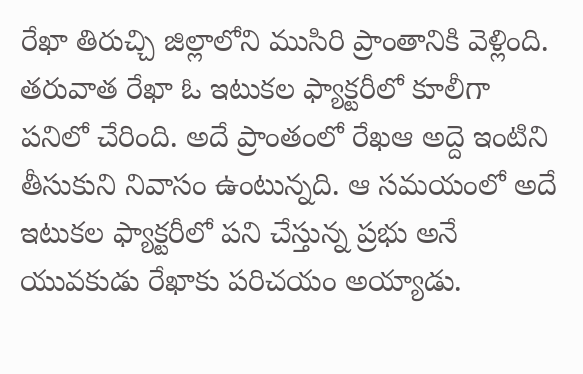రేఖా తిరుచ్చి జిల్లాలోని ముసిరి ప్రాంతానికి వెళ్లింది. తరువాత రేఖా ఓ ఇటుకల ఫ్యాక్టరీలో కూలీగా పనిలో చేరింది. అదే ప్రాంతంలో రేఖఆ అద్దె ఇంటిని తీసుకుని నివాసం ఉంటున్నది. ఆ సమయంలో అదే ఇటుకల ఫ్యాక్టరీలో పని చేస్తున్న ప్రభు అనే యువకుడు రేఖాకు పరిచయం అయ్యాడు.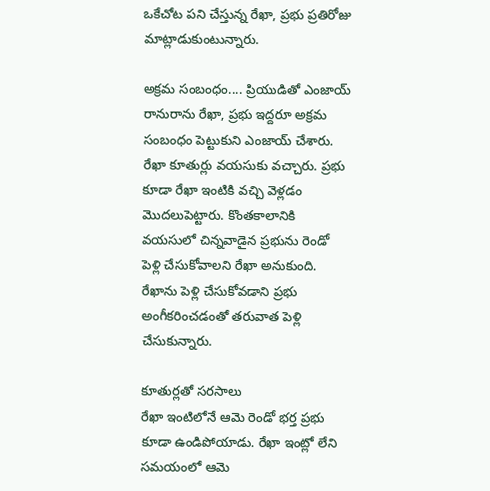ఒకేచోట పని చేస్తున్న రేఖా, ప్రభు ప్రతిరోజు మాట్లాడుకుంటున్నారు.

అక్రమ సంబంధం.... ప్రియుడితో ఎంజాయ్
రానురాను రేఖా, ప్రభు ఇద్దరూ అక్రమ సంబంధం పెట్టుకుని ఎంజాయ్ చేశారు. రేఖా కూతుర్లు వయసుకు వచ్చారు. ప్రభు కూడా రేఖా ఇంటికి వచ్చి వెళ్లడం మొదలుపెట్టారు. కొంతకాలానికి వయసులో చిన్నవాడైన ప్రభును రెండో పెళ్లి చేసుకోవాలని రేఖా అనుకుంది. రేఖాను పెళ్లి చేసుకోవడాని ప్రభు అంగీకరించడంతో తరువాత పెళ్లి చేసుకున్నారు.

కూతుర్లతో సరసాలు
రేఖా ఇంటిలోనే ఆమె రెండో భర్త ప్రభు కూడా ఉండిపోయాడు. రేఖా ఇంట్లో లేని సమయంలో ఆమె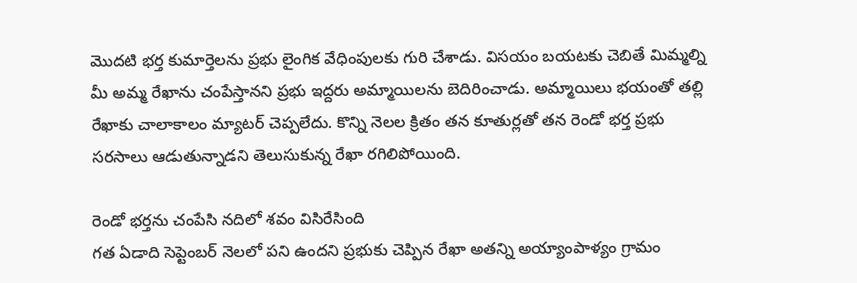మొదటి భర్త కుమార్తెలను ప్రభు లైంగిక వేధింపులకు గురి చేశాడు. విసయం బయటకు చెబితే మిమ్మల్ని మీ అమ్మ రేఖాను చంపేస్తానని ప్రభు ఇద్దరు అమ్మాయిలను బెదిరించాడు. అమ్మాయిలు భయంతో తల్లి రేఖాకు చాలాకాలం మ్యాటర్ చెప్పలేదు. కొన్ని నెలల క్రితం తన కూతుర్లతో తన రెండో భర్త ప్రభు సరసాలు ఆడుతున్నాడని తెలుసుకున్న రేఖా రగిలిపోయింది.

రెండో భర్తను చంపేసి నదిలో శవం విసిరేసింది
గత ఏడాది సెప్టెంబర్ నెలలో పని ఉందని ప్రభుకు చెప్పిన రేఖా అతన్ని అయ్యాంపాళ్యం గ్రామం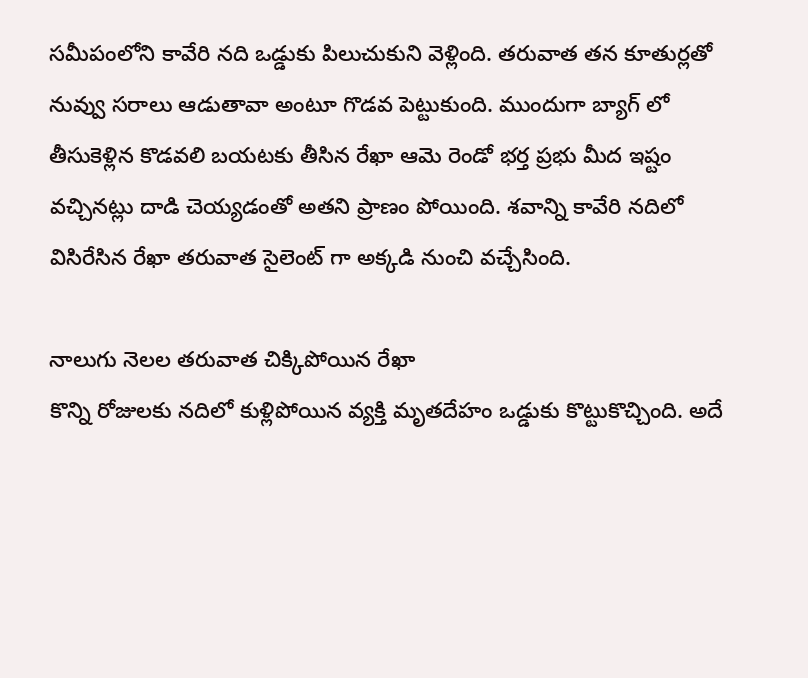సమీపంలోని కావేరి నది ఒడ్డుకు పిలుచుకుని వెళ్లింది. తరువాత తన కూతుర్లతో నువ్వు సరాలు ఆడుతావా అంటూ గొడవ పెట్టుకుంది. ముందుగా బ్యాగ్ లో తీసుకెళ్లిన కొడవలి బయటకు తీసిన రేఖా ఆమె రెండో భర్త ప్రభు మీద ఇష్టం వచ్చినట్లు దాడి చెయ్యడంతో అతని ప్రాణం పోయింది. శవాన్ని కావేరి నదిలో విసిరేసిన రేఖా తరువాత సైలెంట్ గా అక్కడి నుంచి వచ్చేసింది.

నాలుగు నెలల తరువాత చిక్కిపోయిన రేఖా
కొన్ని రోజులకు నదిలో కుళ్లిపోయిన వ్యక్తి మృతదేహం ఒడ్డుకు కొట్టుకొచ్చింది. అదే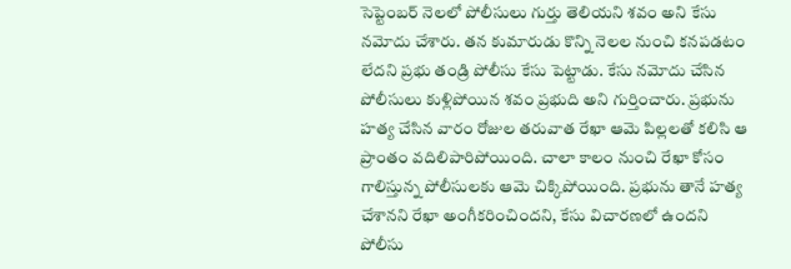సెప్టెంబర్ నెలలో పోలీసులు గుర్తు తెలియని శవం అని కేసు నమోదు చేశారు. తన కుమారుడు కొన్ని నెలల నుంచి కనపడటం లేదని ప్రభు తండ్రి పోలీసు కేసు పెట్టాడు. కేసు నమోదు చేసిన పోలీసులు కుళ్లిపోయిన శవం ప్రభుది అని గుర్తించారు. ప్రభును హత్య చేసిన వారం రోజుల తరువాత రేఖా ఆమె పిల్లలతో కలిసి ఆ ప్రాంతం వదిలిపారిపోయింది. చాలా కాలం నుంచి రేఖా కోసం గాలిస్తున్న పోలీసులకు ఆమె చిక్కిపోయింది. ప్రభును తానే హత్య చేశానని రేఖా అంగీకరించిందని, కేసు విచారణలో ఉందని పోలీసు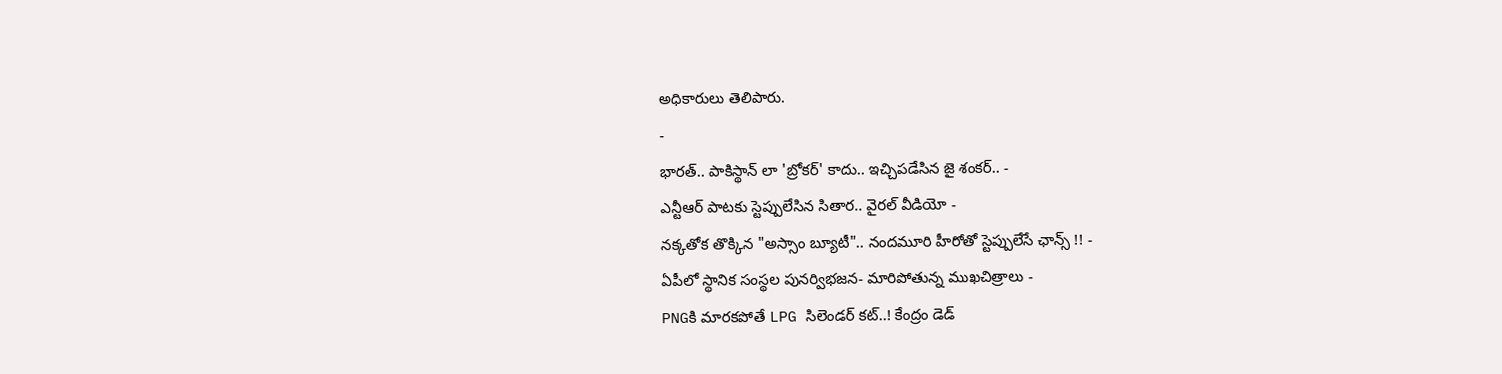అధికారులు తెలిపారు.
-
భారత్.. పాకిస్థాన్ లా 'బ్రోకర్' కాదు.. ఇచ్చిపడేసిన జై శంకర్.. -
ఎన్టీఆర్ పాటకు స్టెప్పులేసిన సితార.. వైరల్ వీడియో -
నక్కతోక తొక్కిన "అస్సాం బ్యూటీ".. నందమూరి హీరోతో స్టెప్పులేసే ఛాన్స్ !! -
ఏపీలో స్థానిక సంస్థల పునర్విభజన- మారిపోతున్న ముఖచిత్రాలు -
PNGకి మారకపోతే LPG సిలెండర్ కట్..! కేంద్రం డెడ్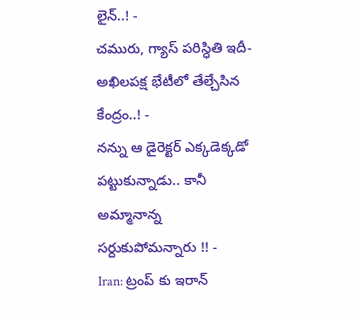లైన్..! -
చమురు, గ్యాస్ పరిస్ధితి ఇదీ- అఖిలపక్ష భేటీలో తేల్చేసిన కేంద్రం..! -
నన్ను ఆ డైరెక్టర్ ఎక్కడెక్కడో పట్టుకున్నాడు.. కానీ అమ్మానాన్న సర్దుకుపోమన్నారు !! -
Iran: ట్రంప్ కు ఇరాన్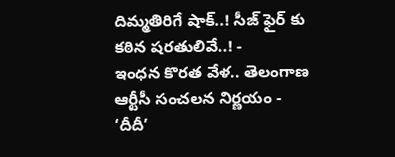దిమ్మతిరిగే షాక్..! సీజ్ ఫైర్ కు కఠిన షరతులివే..! -
ఇంధన కొరత వేళ.. తెలంగాణ ఆర్టీసీ సంచలన నిర్ణయం -
‘దీదీ’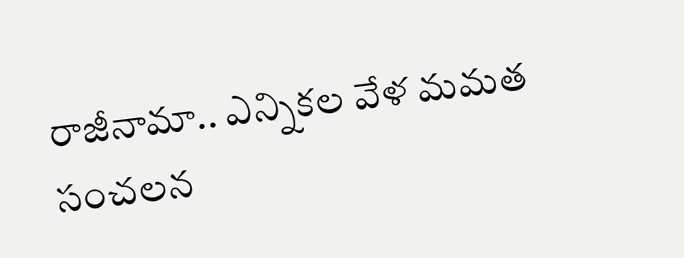రాజీనామా.. ఎన్నికల వేళ మమత సంచలన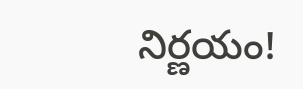నిర్ణయం!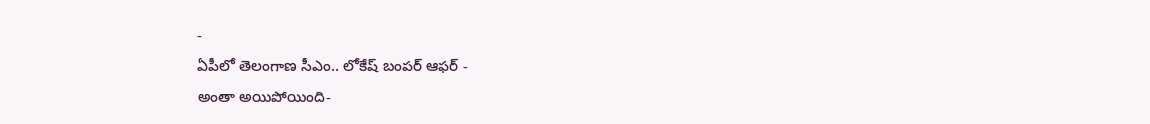-
ఏపీలో తెలంగాణ సీఎం.. లోకేష్ బంపర్ ఆఫర్ -
అంతా అయిపోయింది-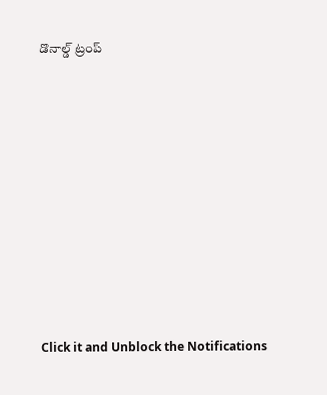డొనాల్డ్ ట్రంప్












Click it and Unblock the Notifications